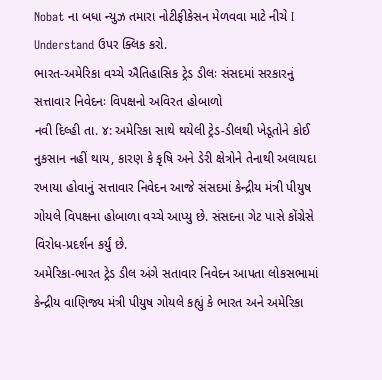Nobat ના બધા ન્યુઝ તમારા નોટીફીકેસન મેળવવા માટે નીચે I Understand ઉપર ક્લિક કરો.
ભારત-અમેરિકા વચ્ચે ઐતિહાસિક ટ્રેડ ડીલઃ સંસદમાં સરકારનું સત્તાવાર નિવેદનઃ વિપક્ષનો અવિરત હોબાળો
નવી દિલ્હી તા. ૪: અમેરિકા સાથે થયેલી ટ્રેડ-ડીલથી ખેડૂતોને કોઈ નુકસાન નહીં થાય, કારણ કે કૃષિ અને ડેરી ક્ષેત્રોને તેનાથી અલાયદા રખાયા હોવાનું સત્તાવાર નિવેદન આજે સંસદમાં કેન્દ્રીય મંત્રી પીયુષ ગોયલે વિપક્ષના હોબાળા વચ્ચે આપ્યુ છે. સંસદના ગેટ પાસે કોંગ્રેસે વિરોધ-પ્રદર્શન કર્યું છે.
અમેરિકા-ભારત ટ્રેડ ડીલ અંગે સતાવાર નિવેદન આપતા લોકસભામાં કેન્દ્રીય વાણિજ્ય મંત્રી પીયુષ ગોયલે કહ્યું કે ભારત અને અમેરિકા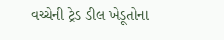વચ્ચેની ટ્રેડ ડીલ ખેડૂતોના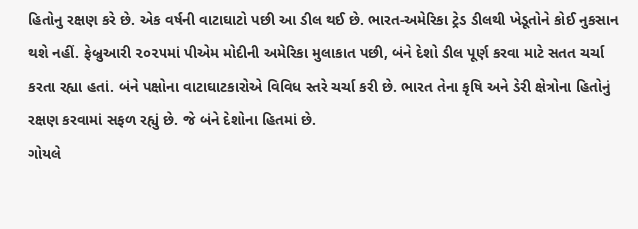હિતોનુ રક્ષણ કરે છે. એક વર્ષની વાટાઘાટો પછી આ ડીલ થઈ છે. ભારત-અમેરિકા ટ્રેડ ડીલથી ખેડૂતોને કોઈ નુકસાન થશે નહીં. ફેબ્રુઆરી ૨૦૨૫માં પીએમ મોદીની અમેરિકા મુલાકાત પછી, બંને દેશો ડીલ પૂર્ણ કરવા માટે સતત ચર્ચા કરતા રહ્યા હતાં. બંને પક્ષોના વાટાઘાટકારોએ વિવિધ સ્તરે ચર્ચા કરી છે. ભારત તેના કૃષિ અને ડેરી ક્ષેત્રોના હિતોનું રક્ષણ કરવામાં સફળ રહ્યું છે. જે બંને દેશોના હિતમાં છે.
ગોયલે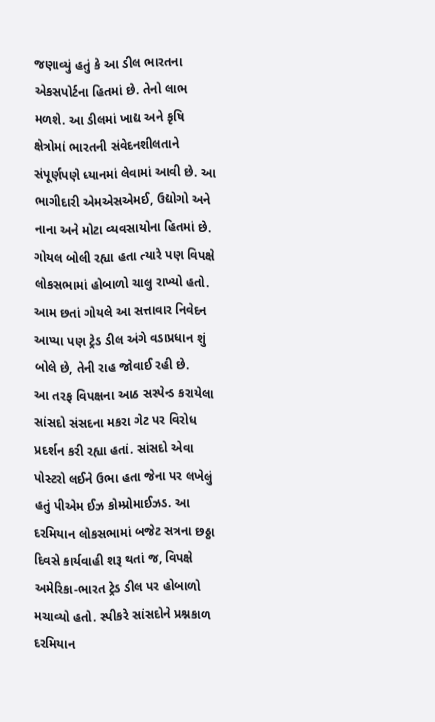જણાવ્યું હતું કે આ ડીલ ભારતના એકસપોર્ટના હિતમાં છે. તેનો લાભ મળશે. આ ડીલમાં ખાદ્ય અને કૃષિ ક્ષેત્રોમાં ભારતની સંવેદનશીલતાને સંપૂર્ણપણે ધ્યાનમાં લેવામાં આવી છે. આ ભાગીદારી એમએસએમઈ, ઉદ્યોગો અને નાના અને મોટા વ્યવસાયોના હિતમાં છે.
ગોયલ બોલી રહ્યા હતા ત્યારે પણ વિપક્ષે લોકસભામાં હોબાળો ચાલુ રાખ્યો હતો. આમ છતાં ગોયલે આ સત્તાવાર નિવેદન આપ્યા પણ ટ્રેડ ડીલ અંગે વડાપ્રધાન શું બોલે છે, તેની રાહ જોવાઈ રહી છે.
આ તરફ વિપક્ષના આઠ સસ્પેન્ડ કરાયેલા સાંસદો સંસદના મકરા ગેટ પર વિરોધ પ્રદર્શન કરી રહ્યા હતાં. સાંસદો એવા પોસ્ટરો લઈને ઉભા હતા જેના પર લખેલું હતું પીએમ ઈઝ કોમ્પ્રોમાઈઝડ. આ દરમિયાન લોકસભામાં બજેટ સત્રના છઠ્ઠા દિવસે કાર્યવાહી શરૂ થતાં જ, વિપક્ષે અમેરિકા-ભારત ટ્રેડ ડીલ પર હોબાળો મચાવ્યો હતો. સ્પીકરે સાંસદોને પ્રશ્નકાળ દરમિયાન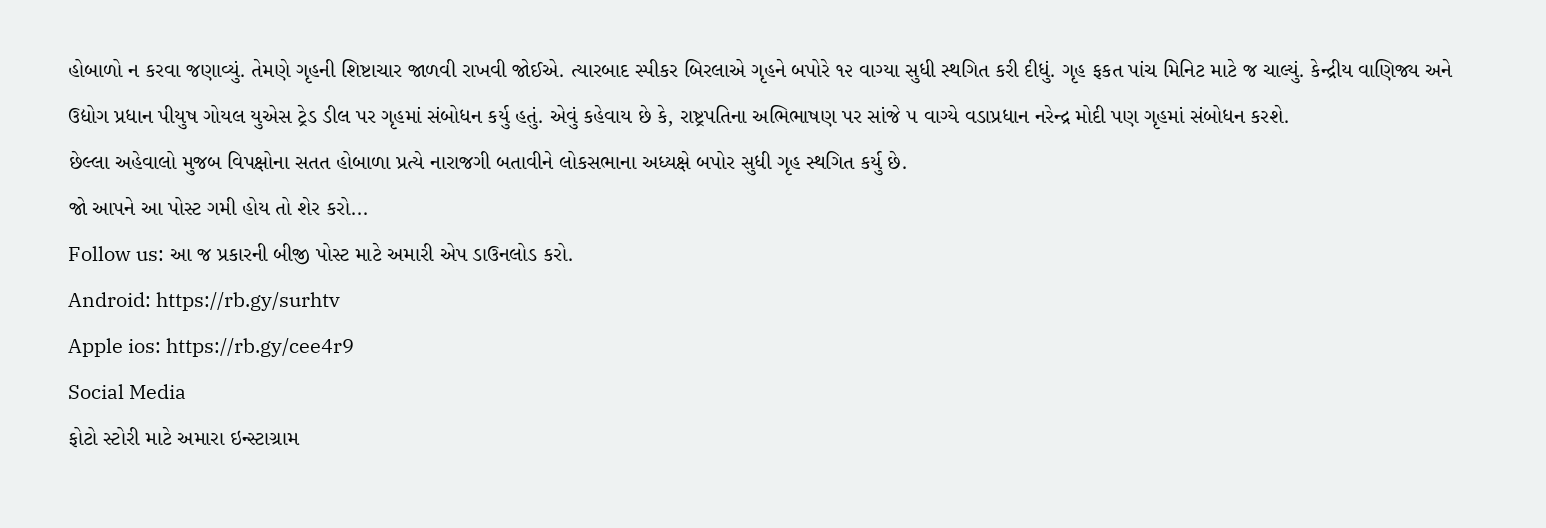હોબાળો ન કરવા જણાવ્યું. તેમણે ગૃહની શિષ્ટાચાર જાળવી રાખવી જોઈએ. ત્યારબાદ સ્પીકર બિરલાએ ગૃહને બપોરે ૧૨ વાગ્યા સુધી સ્થગિત કરી દીધું. ગૃહ ફકત પાંચ મિનિટ માટે જ ચાલ્યું. કેન્દ્રીય વાણિજ્ય અને ઉદ્યોગ પ્રધાન પીયુષ ગોયલ યુએસ ટ્રેડ ડીલ પર ગૃહમાં સંબોધન કર્યુ હતું. એવું કહેવાય છે કે, રાષ્ટ્રપતિના અભિભાષણ પર સાંજે ૫ વાગ્યે વડાપ્રધાન નરેન્દ્ર મોદી પણ ગૃહમાં સંબોધન કરશે.
છેલ્લા અહેવાલો મુજબ વિપક્ષોના સતત હોબાળા પ્રત્યે નારાજગી બતાવીને લોકસભાના અધ્યક્ષે બપોર સુધી ગૃહ સ્થગિત કર્યુ છે.
જો આપને આ પોસ્ટ ગમી હોય તો શેર કરો...
Follow us: આ જ પ્રકારની બીજી પોસ્ટ માટે અમારી એપ ડાઉનલોડ કરો.
Android: https://rb.gy/surhtv
Apple ios: https://rb.gy/cee4r9
Social Media
ફોટો સ્ટોરી માટે અમારા ઇન્સ્ટાગ્રામ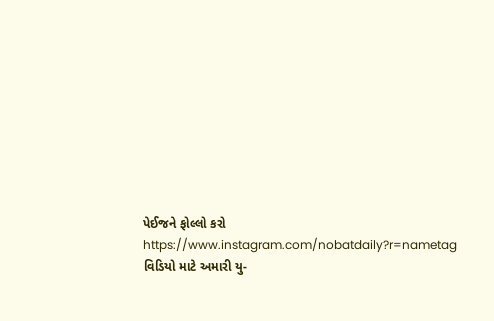પેઈજને ફોલ્લો કરો
https://www.instagram.com/nobatdaily?r=nametag
વિડિયો માટે અમારી યુ-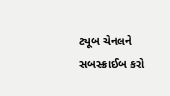ટ્યૂબ ચેનલને સબસ્ક્રાઈબ કરો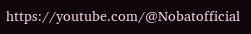https://youtube.com/@Nobatofficial